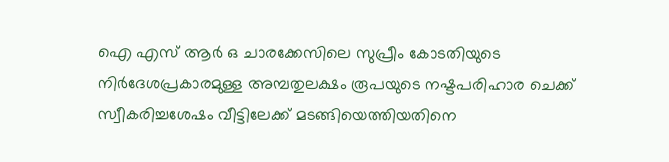ഐ എസ് ആർ ഒ ചാരക്കേസിലെ സുപ്രീം കോടതിയുടെ നിർദേശപ്രകാരമുള്ള അമ്പതുലക്ഷം രൂപയുടെ നഷ്ടപരിഹാര ചെക്ക് സ്വീകരിച്ചശേഷം വീട്ടിലേക്ക് മടങ്ങിയെത്തിയതിനെ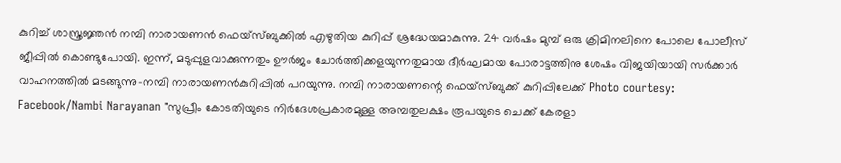കുറിച്ച് ശാസ്ത്രജ്ഞൻ നമ്പി നാരായണൻ ഫെയ്സ്ബുക്കിൽ എഴുതിയ കുറിപ്പ് ശ്രദ്ധേയമാകുന്നു. 24 വർഷം മുമ്പ് ഒരു ക്രിമിനലിനെ പോലെ പോലീസ് ജീപ്പിൽ കൊണ്ടുപോയി. ഇന്ന്, മടുപ്പുളവാക്കുന്നതും ഊർജം ചോർത്തിക്കളയുന്നതുമായ ദീർഘമായ പോരാട്ടത്തിനു ശേഷം വിജയിയായി സർക്കാർ വാഹനത്തിൽ മടങ്ങുന്നു-നമ്പി നാരായണൻകുറിപ്പിൽ പറയുന്നു. നമ്പി നാരായണന്റെ ഫെയ്സ്ബുക്ക് കുറിപ്പിലേക്ക് Photo courtesy: Facebook/Nambi Narayanan "സുപ്രീം കോടതിയുടെ നിർദേശപ്രകാരമുള്ള അമ്പതുലക്ഷം രൂപയുടെ ചെക്ക് കേരളാ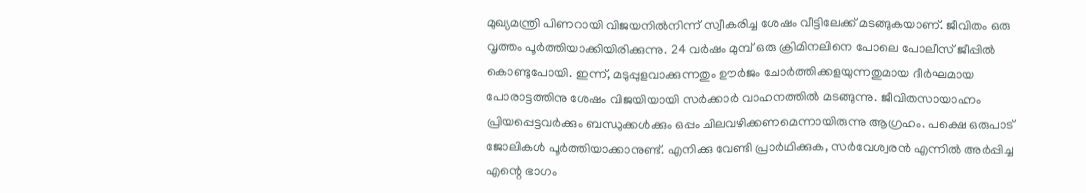മുഖ്യമന്ത്രി പിണറായി വിജയനിൽനിന്ന് സ്വീകരിച്ച ശേഷം വീട്ടിലേക്ക് മടങ്ങുകയാണ്. ജീവിതം ഒരു വൃത്തം പൂർത്തിയാക്കിയിരിക്കുന്നു. 24 വർഷം മുമ്പ് ഒരു ക്രിമിനലിനെ പോലെ പോലീസ് ജീപ്പിൽ കൊണ്ടുപോയി. ഇന്ന്, മടുപ്പുളവാക്കുന്നതും ഊർജം ചോർത്തിക്കളയുന്നതുമായ ദീർഘമായ പോരാട്ടത്തിനു ശേഷം വിജയിയായി സർക്കാർ വാഹനത്തിൽ മടങ്ങുന്നു. ജീവിതസായാഹ്നം പ്രിയപ്പെട്ടവർക്കും ബന്ധുക്കൾക്കും ഒപ്പം ചിലവഴിക്കണമെന്നായിരുന്നു ആഗ്രഹം. പക്ഷെ ഒരുപാട് ജോലികൾ പൂർത്തിയാക്കാനുണ്ട്. എനിക്കു വേണ്ടി പ്രാർഥിക്കുക, സർവേശ്വരൻ എന്നിൽ അർപ്പിച്ച എന്റെ ഭാഗം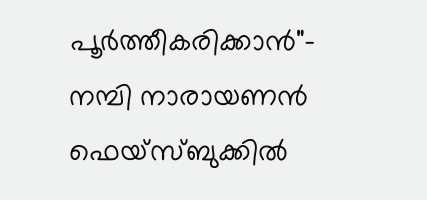പൂർത്തീകരിക്കാൻ"- നമ്പി നാരായണൻ ഫെയ്സ്ബുക്കിൽ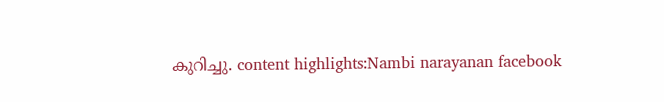കുറിച്ചു. content highlights:Nambi narayanan facebook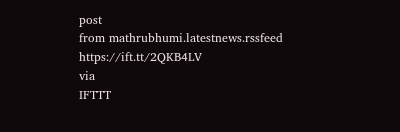post
from mathrubhumi.latestnews.rssfeed https://ift.tt/2QKB4LV
via
IFTTT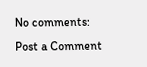No comments:
Post a Comment